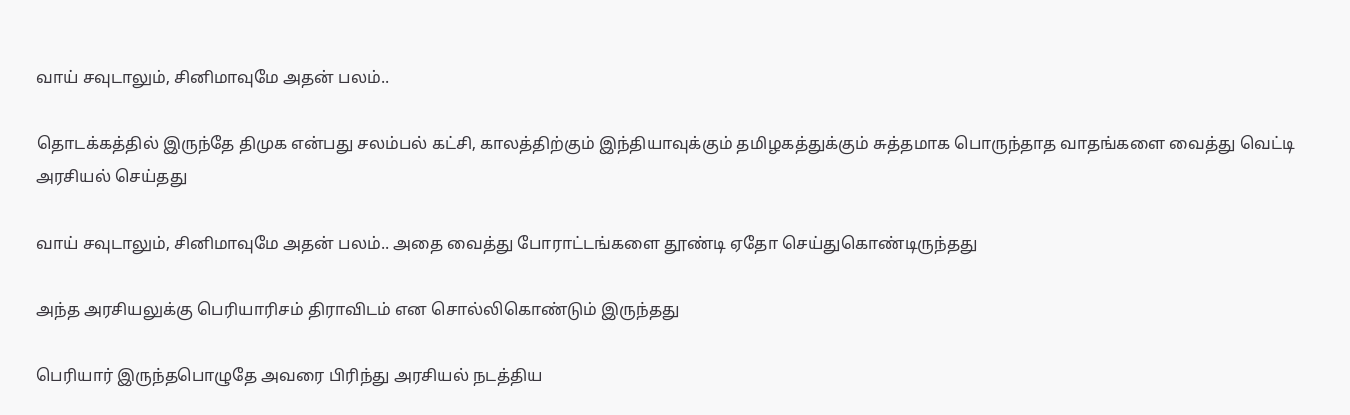வாய் சவுடாலும், சினிமாவுமே அதன் பலம்..

தொடக்கத்தில் இருந்தே திமுக என்பது சலம்பல் கட்சி, காலத்திற்கும் இந்தியாவுக்கும் தமிழகத்துக்கும் சுத்தமாக பொருந்தாத வாதங்களை வைத்து வெட்டி அரசியல் செய்தது

வாய் சவுடாலும், சினிமாவுமே அதன் பலம்.. அதை வைத்து போராட்டங்களை தூண்டி ஏதோ செய்துகொண்டிருந்தது

அந்த அரசியலுக்கு பெரியாரிசம் திராவிடம் என சொல்லிகொண்டும் இருந்தது

பெரியார் இருந்தபொழுதே அவரை பிரிந்து அரசியல் நடத்திய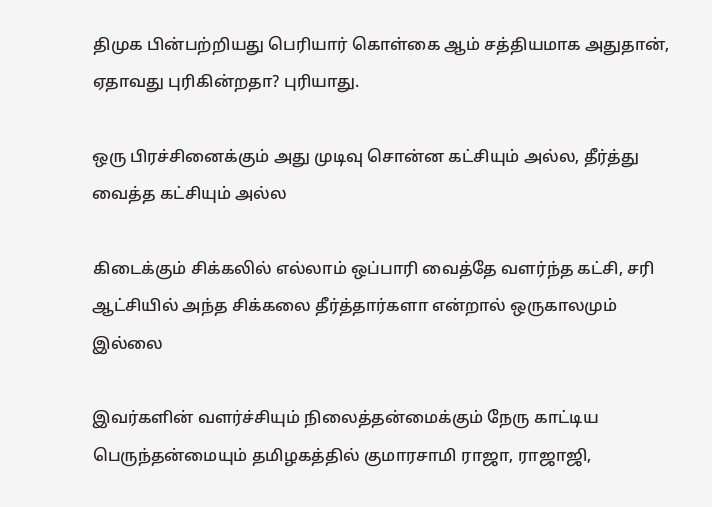திமுக பின்பற்றியது பெரியார் கொள்கை ஆம் சத்தியமாக அதுதான், ஏதாவது புரிகின்றதா? புரியாது.

ஒரு பிரச்சினைக்கும் அது முடிவு சொன்ன கட்சியும் அல்ல, தீர்த்து வைத்த கட்சியும் அல்ல‌

கிடைக்கும் சிக்கலில் எல்லாம் ஒப்பாரி வைத்தே வளர்ந்த கட்சி, சரி ஆட்சியில் அந்த சிக்கலை தீர்த்தார்களா என்றால் ஒருகாலமும் இல்லை

இவர்களின் வளர்ச்சியும் நிலைத்தன்மைக்கும் நேரு காட்டிய பெருந்தன்மையும் தமிழகத்தில் குமாரசாமி ராஜா, ராஜாஜி,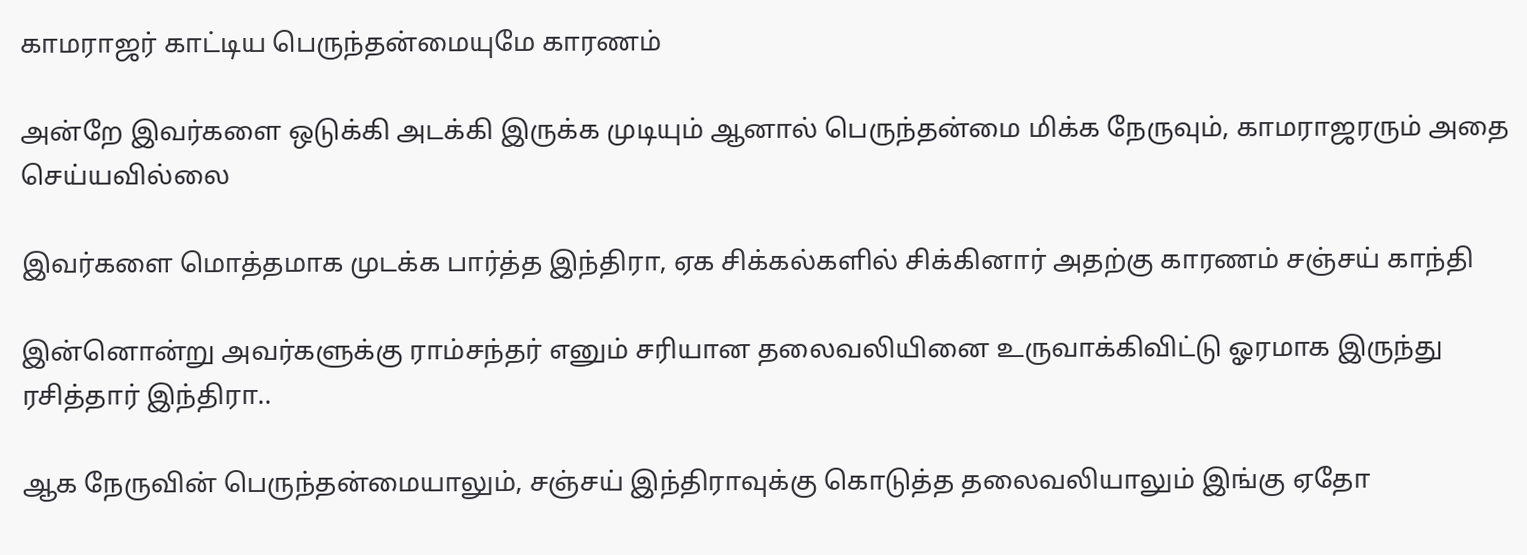காமராஜர் காட்டிய பெருந்தன்மையுமே காரணம்

அன்றே இவர்களை ஒடுக்கி அடக்கி இருக்க முடியும் ஆனால் பெருந்தன்மை மிக்க நேருவும், காமராஜரரும் அதை செய்யவில்லை

இவர்களை மொத்தமாக முடக்க பார்த்த இந்திரா, ஏக சிக்கல்களில் சிக்கினார் அதற்கு காரணம் சஞ்சய் காந்தி

இன்னொன்று அவர்களுக்கு ராம்சந்தர் எனும் சரியான தலைவலியினை உருவாக்கிவிட்டு ஓரமாக இருந்து ரசித்தார் இந்திரா..

ஆக நேருவின் பெருந்தன்மையாலும், சஞ்சய் இந்திராவுக்கு கொடுத்த தலைவலியாலும் இங்கு ஏதோ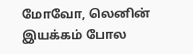மோவோ, லெனின் இயக்கம் போல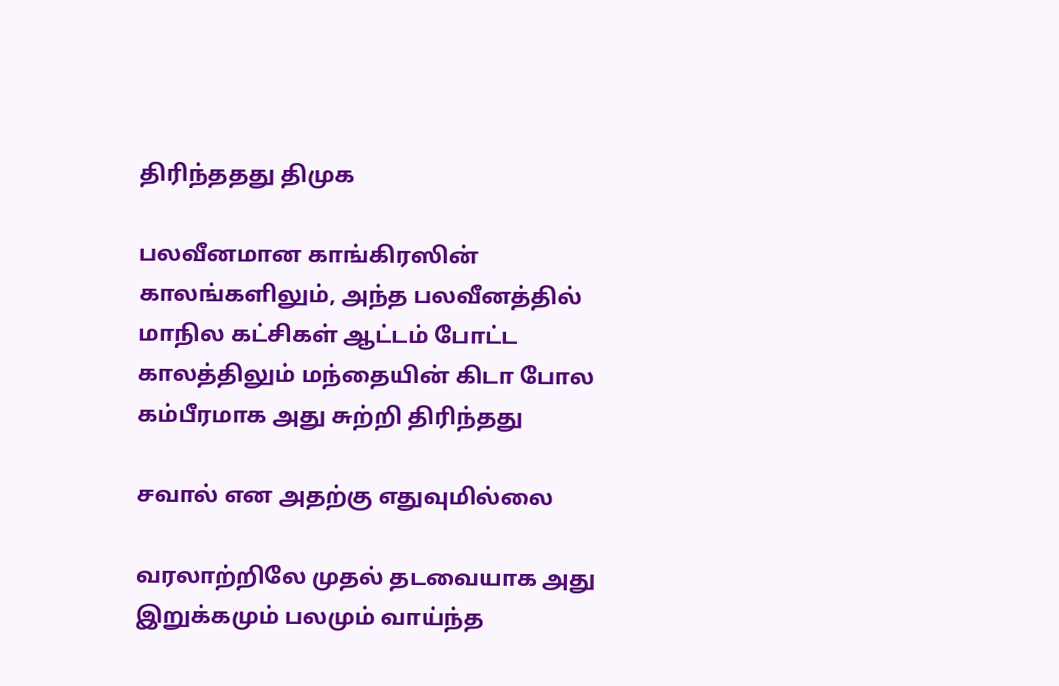திரிந்ததது திமுக‌

பலவீனமான காங்கிரஸின் காலங்களிலும், அந்த பலவீனத்தில் மாநில கட்சிகள் ஆட்டம் போட்ட காலத்திலும் மந்தையின் கிடா போல கம்பீரமாக அது சுற்றி திரிந்தது

சவால் என அதற்கு எதுவுமில்லை

வரலாற்றிலே முதல் தடவையாக அது இறுக்கமும் பலமும் வாய்ந்த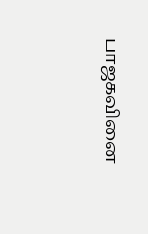பாஜகவினை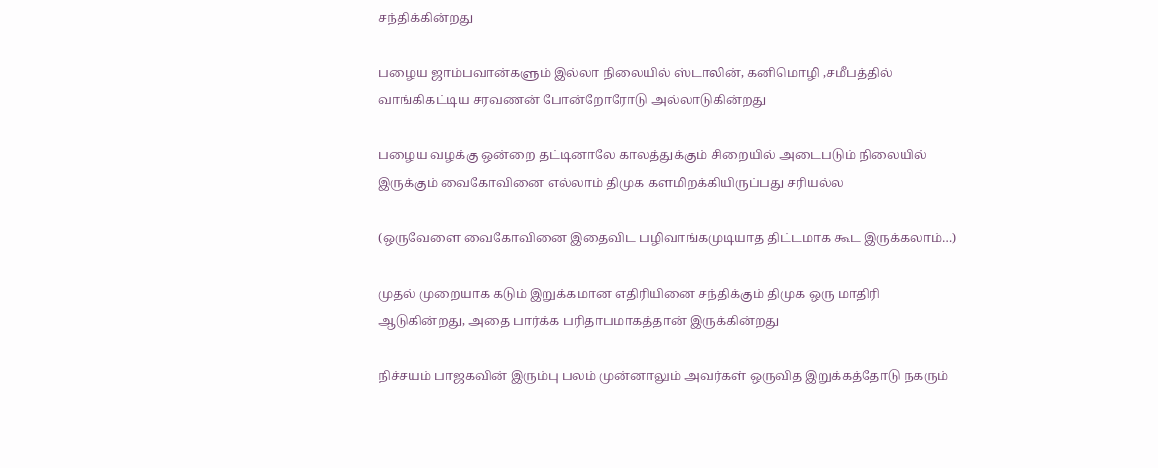சந்திக்கின்றது

பழைய ஜாம்பவான்களும் இல்லா நிலையில் ஸ்டாலின், கனிமொழி ,சமீபத்தில் வாங்கிகட்டிய சரவணன் போன்றோரோடு அல்லாடுகின்றது

பழைய வழக்கு ஒன்றை தட்டினாலே காலத்துக்கும் சிறையில் அடைபடும் நிலையில் இருக்கும் வைகோவினை எல்லாம் திமுக களமிறக்கியிருப்பது சரியல்ல‌

(ஒருவேளை வைகோவினை இதைவிட பழிவாங்கமுடியாத திட்டமாக கூட இருக்கலாம்…)

முதல் முறையாக கடும் இறுக்கமான எதிரியினை சந்திக்கும் திமுக ஒரு மாதிரி ஆடுகின்றது, அதை பார்க்க பரிதாபமாகத்தான் இருக்கின்றது

நிச்சயம் பாஜகவின் இரும்பு பலம் முன்னாலும் அவர்கள் ஒருவித இறுக்கத்தோடு நகரும்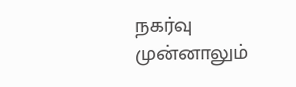நகர்வு முன்னாலும்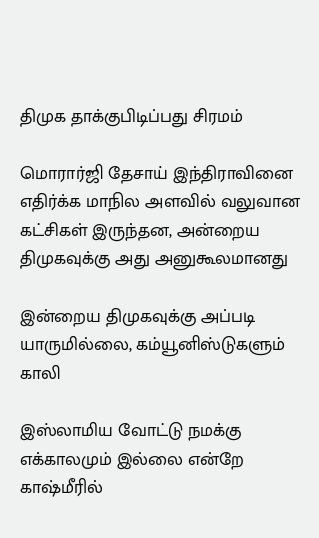திமுக தாக்குபிடிப்பது சிரமம்

மொரார்ஜி தேசாய் இந்திராவினை எதிர்க்க மாநில அளவில் வலுவான கட்சிகள் இருந்தன, அன்றைய திமுகவுக்கு அது அனுகூலமானது

இன்றைய திமுகவுக்கு அப்படி யாருமில்லை, கம்யூனிஸ்டுகளும் காலி

இஸ்லாமிய வோட்டு நமக்கு எக்காலமும் இல்லை என்றே காஷ்மீரில்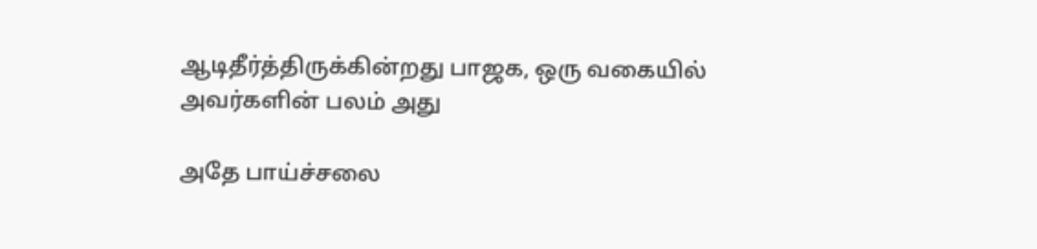ஆடிதீர்த்திருக்கின்றது பாஜக, ஒரு வகையில் அவர்களின் பலம் அது

அதே பாய்ச்சலை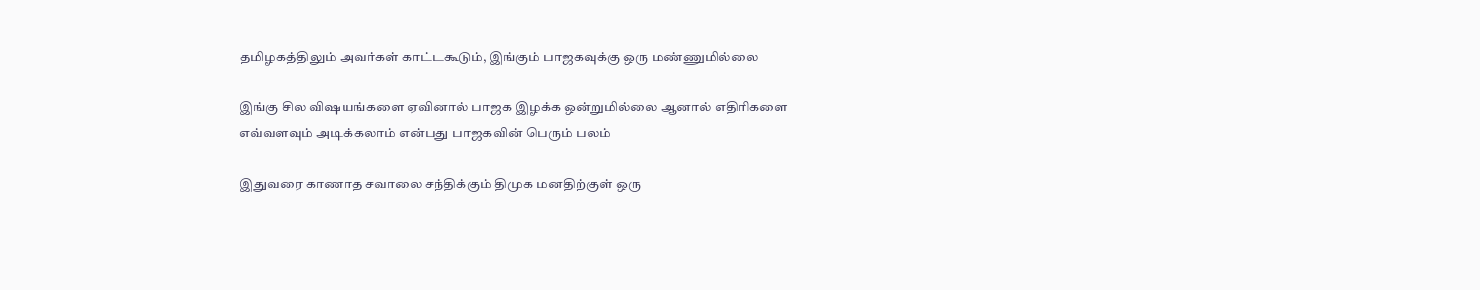தமிழகத்திலும் அவர்கள் காட்டகூடும், இங்கும் பாஜகவுக்கு ஒரு மண்ணுமில்லை

இங்கு சில விஷயங்களை ஏவினால் பாஜக இழக்க ஒன்றுமில்லை ஆனால் எதிரிகளை எவ்வளவும் அடிக்கலாம் என்பது பாஜகவின் பெரும் பலம்

இதுவரை காணாத சவாலை சந்திக்கும் திமுக மனதிற்குள் ஒரு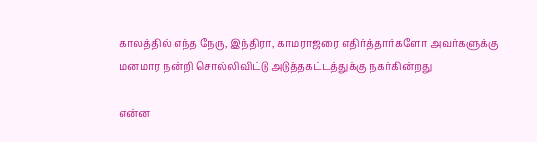காலத்தில் எந்த நேரு, இந்திரா, காமராஜரை எதிர்த்தார்களோ அவர்களுக்கு மனமார நன்றி சொல்லிவிட்டு அடுத்தகட்டத்துக்கு நகர்கின்றது

என்ன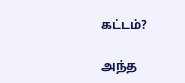கட்டம்?

அந்த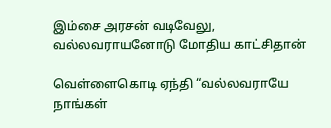இம்சை அரசன் வடிவேலு, வல்லவராயனோடு மோதிய காட்சிதான்

வெள்ளைகொடி ஏந்தி “வல்லவராயே நாங்கள்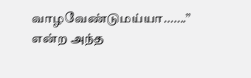வாழவேண்டுமய்யா…….” என்ற அந்த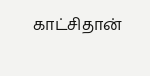காட்சிதான்